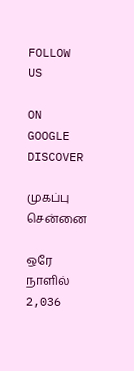FOLLOW US

ON GOOGLE DISCOVER

முகப்பு
சென்னை

ஒரே நாளில் 2,036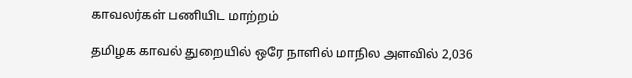காவலர்கள் பணியிட மாற்றம்

தமிழக காவல் துறையில் ஒரே நாளில் மாநில அளவில் 2,036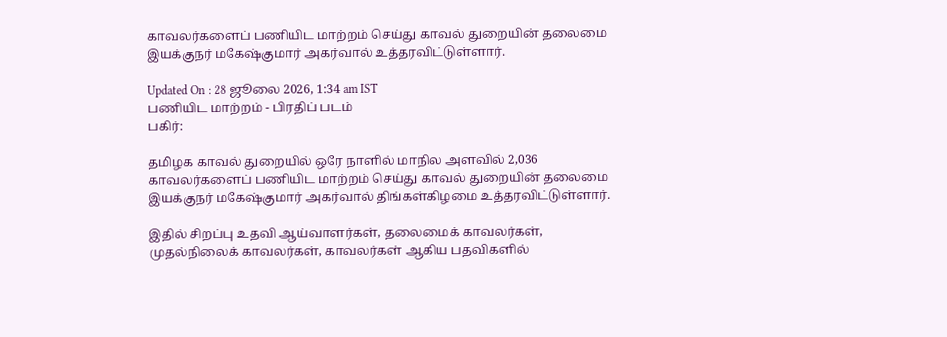காவலர்களைப் பணியிட மாற்றம் செய்து காவல் துறையின் தலைமை இயக்குநர் மகேஷ்குமார் அகர்வால் உத்தரவிட்டுள்ளார்.

Updated On : 28 ஜூலை 2026, 1:34 am IST
பணியிட மாற்றம் - பிரதிப் படம்
பகிர்:

தமிழக காவல் துறையில் ஒரே நாளில் மாநில அளவில் 2,036 காவலர்களைப் பணியிட மாற்றம் செய்து காவல் துறையின் தலைமை இயக்குநர் மகேஷ்குமார் அகர்வால் திங்கள்கிழமை உத்தரவிட்டுள்ளார்.

இதில் சிறப்பு உதவி ஆய்வாளர்கள், தலைமைக் காவலர்கள், முதல்நிலைக் காவலர்கள், காவலர்கள் ஆகிய பதவிகளில்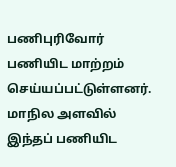பணிபுரிவோர் பணியிட மாற்றம் செய்யப்பட்டுள்ளனர். மாநில அளவில் இந்தப் பணியிட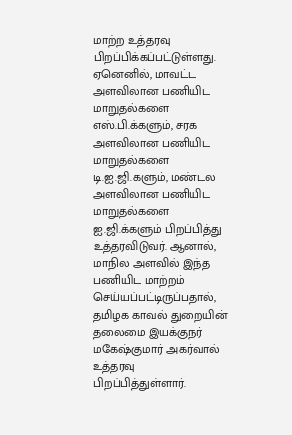மாற்ற உத்தரவு பிறப்பிக்கப்பட்டுள்ளது. ஏனெனில், மாவட்ட அளவிலான பணியிட மாறுதல்களை எஸ்.பி.க்களும், சரக அளவிலான பணியிட மாறுதல்களை டி.ஐ.ஜி.களும், மண்டல அளவிலான பணியிட மாறுதல்களை ஐ.ஜி.க்களும் பிறப்பித்து உத்தரவிடுவர். ஆனால், மாநில அளவில் இந்த பணியிட மாற்றம் செய்யப்பட்டிருப்பதால், தமிழக காவல் துறையின் தலைமை இயக்குநர் மகேஷ்குமார் அகர்வால் உத்தரவு பிறப்பித்துள்ளார்.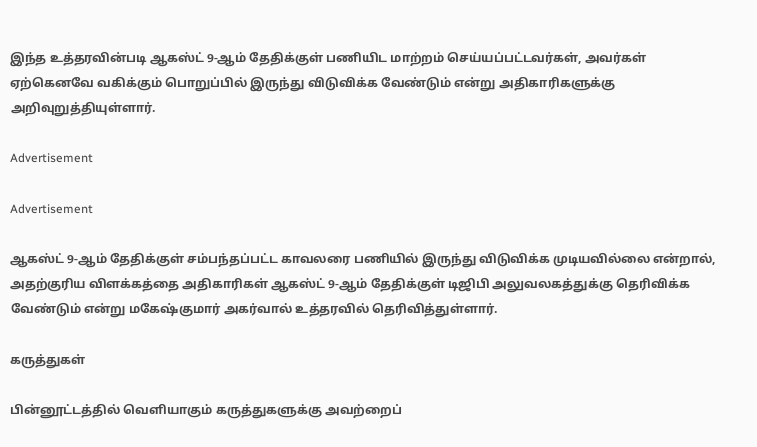இந்த உத்தரவின்படி ஆகஸ்ட் 9-ஆம் தேதிக்குள் பணியிட மாற்றம் செய்யப்பட்டவர்கள், அவர்கள் ஏற்கெனவே வகிக்கும் பொறுப்பில் இருந்து விடுவிக்க வேண்டும் என்று அதிகாரிகளுக்கு அறிவுறுத்தியுள்ளார்.

Advertisement

Advertisement

ஆகஸ்ட் 9-ஆம் தேதிக்குள் சம்பந்தப்பட்ட காவலரை பணியில் இருந்து விடுவிக்க முடியவில்லை என்றால், அதற்குரிய விளக்கத்தை அதிகாரிகள் ஆகஸ்ட் 9-ஆம் தேதிக்குள் டிஜிபி அலுவலகத்துக்கு தெரிவிக்க வேண்டும் என்று மகேஷ்குமார் அகர்வால் உத்தரவில் தெரிவித்துள்ளார்.

கருத்துகள்

பின்னூட்டத்தில் வெளியாகும் கருத்துகளுக்கு அவற்றைப்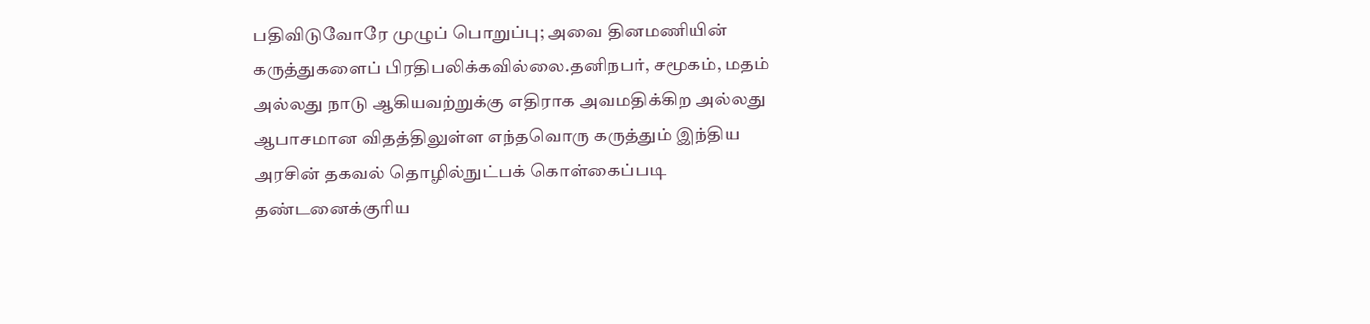பதிவிடுவோரே முழுப் பொறுப்பு; அவை தினமணியின் கருத்துகளைப் பிரதிபலிக்கவில்லை.தனிநபர், சமூகம், மதம் அல்லது நாடு ஆகியவற்றுக்கு எதிராக அவமதிக்கிற அல்லது ஆபாசமான விதத்திலுள்ள எந்தவொரு கருத்தும் இந்திய அரசின் தகவல் தொழில்நுட்பக் கொள்கைப்படி தண்டனைக்குரிய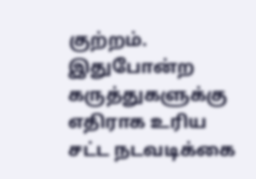குற்றம். இதுபோன்ற கருத்துகளுக்கு எதிராக உரிய சட்ட நடவடிக்கை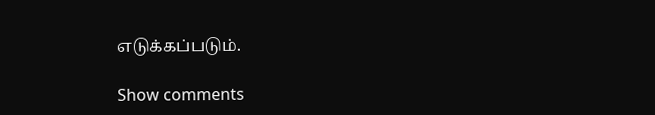எடுக்கப்படும்.

Show comments